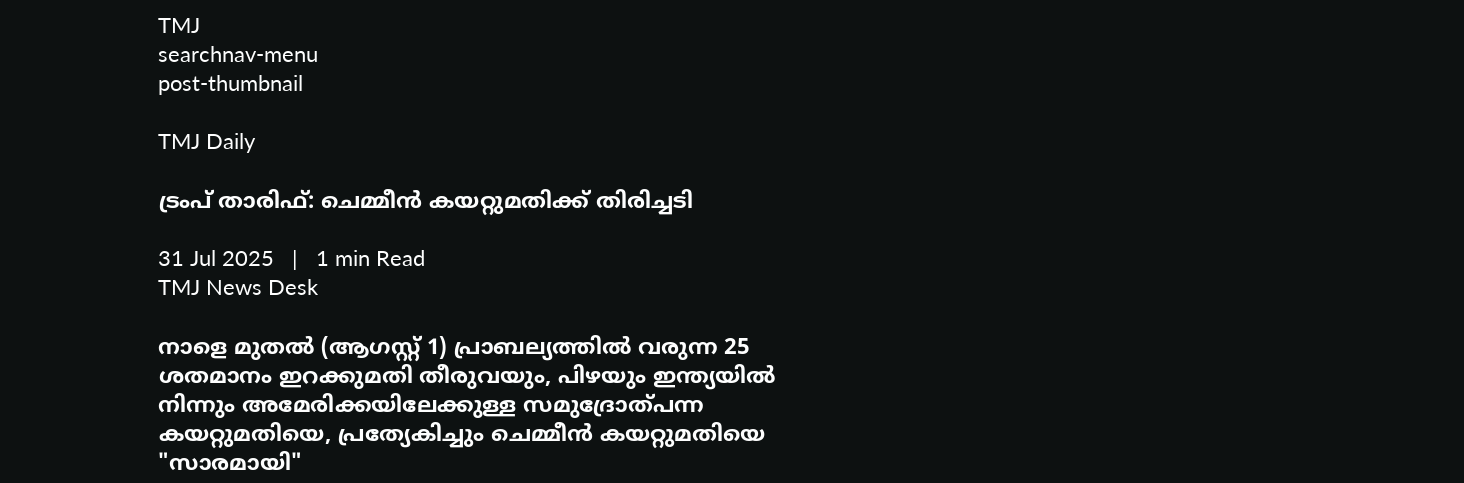TMJ
searchnav-menu
post-thumbnail

TMJ Daily

ട്രംപ് താരിഫ്: ചെമ്മീൻ കയറ്റുമതിക്ക് തിരിച്ചടി

31 Jul 2025   |   1 min Read
TMJ News Desk

നാളെ മുതൽ (ആഗസ്റ്റ് 1) പ്രാബല്യത്തിൽ വരുന്ന 25 ശതമാനം ഇറക്കുമതി തീരുവയും, പിഴയും ഇന്ത്യയിൽ നിന്നും അമേരിക്കയിലേക്കുള്ള സമുദ്രോത്പന്ന കയറ്റുമതിയെ, പ്രത്യേകിച്ചും ചെമ്മീൻ കയറ്റുമതിയെ "സാരമായി"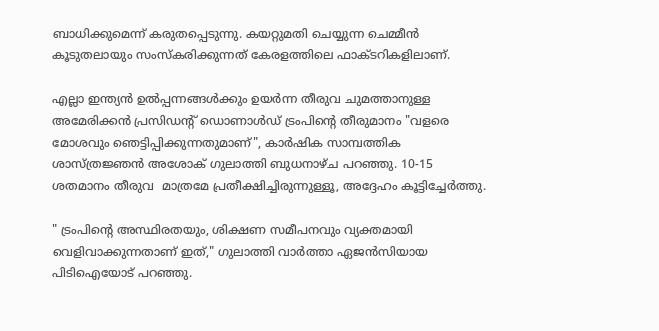ബാധിക്കുമെന്ന് കരുതപ്പെടുന്നു. കയറ്റുമതി ചെയ്യുന്ന ചെമ്മീൻ കൂടുതലായും സംസ്കരിക്കുന്നത് കേരളത്തിലെ ഫാക്ടറികളിലാണ്.

എല്ലാ ഇന്ത്യൻ ഉൽപ്പന്നങ്ങൾക്കും ഉയർന്ന തീരുവ ചുമത്താനുള്ള അമേരിക്കൻ പ്രസിഡന്റ് ഡൊണാൾഡ് ട്രംപിൻ്റെ തീരുമാനം "വളരെ മോശവും ഞെട്ടിപ്പിക്കുന്നതുമാണ്", കാർഷിക സാമ്പത്തിക ശാസ്ത്രജ്ഞൻ അശോക് ഗുലാത്തി ബുധനാഴ്ച പറഞ്ഞു. 10-15 ശതമാനം തീരുവ  മാത്രമേ പ്രതീക്ഷിച്ചിരുന്നുള്ളൂ, അദ്ദേഹം കൂട്ടിച്ചേർത്തു.

" ട്രംപിൻ്റെ അസ്ഥിരതയും, ശിക്ഷണ സമീപനവും വ്യക്തമായി വെളിവാക്കുന്നതാണ് ഇത്," ഗുലാത്തി വാർത്താ ഏജൻസിയായ പിടിഐയോട് പറഞ്ഞു.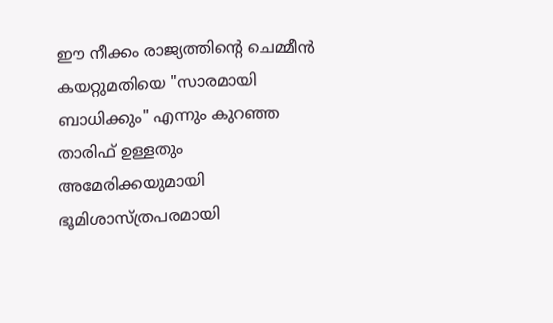ഈ നീക്കം രാജ്യത്തിൻ്റെ ചെമ്മീൻ കയറ്റുമതിയെ "സാരമായി ബാധിക്കും" എന്നും കുറഞ്ഞ താരിഫ് ഉള്ളതും അമേരിക്കയുമായി ഭൂമിശാസ്ത്രപരമായി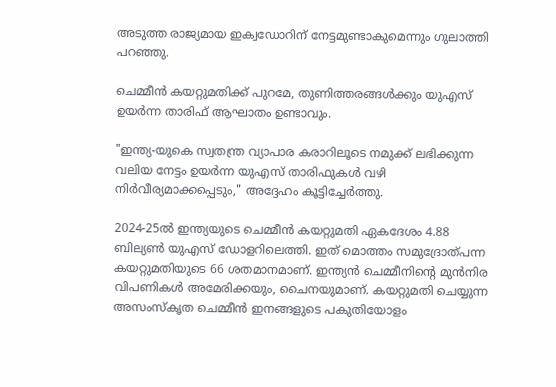അടുത്ത രാജ്യമായ ഇക്വഡോറിന് നേട്ടമുണ്ടാകുമെന്നും ഗുലാത്തി പറഞ്ഞു.

ചെമ്മീൻ കയറ്റുമതിക്ക് പുറമേ, തുണിത്തരങ്ങൾക്കും യുഎസ് ഉയർന്ന താരിഫ് ആഘാതം ഉണ്ടാവും.

"ഇന്ത്യ-യുകെ സ്വതന്ത്ര വ്യാപാര കരാറിലൂടെ നമുക്ക് ലഭിക്കുന്ന വലിയ നേട്ടം ഉയർന്ന യുഎസ് താരിഫുകൾ വഴി നിർവീര്യമാക്കപ്പെടും," അദ്ദേഹം കൂട്ടിച്ചേർത്തു.

2024-25ൽ ഇന്ത്യയുടെ ചെമ്മീൻ കയറ്റുമതി ഏകദേശം 4.88 ബില്യൺ യുഎസ് ഡോളറിലെത്തി. ഇത് മൊത്തം സമുദ്രോത്പന്ന കയറ്റുമതിയുടെ 66 ശതമാനമാണ്. ഇന്ത്യൻ ചെമ്മീനിൻ്റെ മുൻനിര വിപണികൾ അമേരിക്കയും, ചൈനയുമാണ്. കയറ്റുമതി ചെയ്യുന്ന അസംസ്കൃത ചെമ്മീൻ ഇനങ്ങളുടെ പകുതിയോളം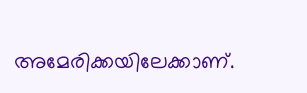അമേരിക്കയിലേക്കാണ്.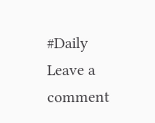#Daily
Leave a comment